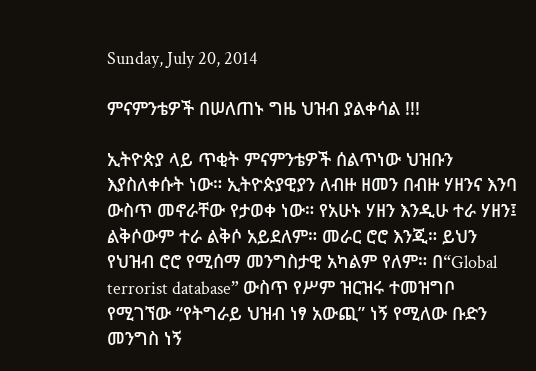Sunday, July 20, 2014

ምናምንቴዎች በሠለጠኑ ግዜ ህዝብ ያልቀሳል !!!

ኢትዮጵያ ላይ ጥቂት ምናምንቴዎች ሰልጥነው ህዝቡን እያስለቀሱት ነው። ኢትዮጵያዊያን ለብዙ ዘመን በብዙ ሃዘንና እንባ ውስጥ መኖራቸው የታወቀ ነው። የአሁኑ ሃዘን እንዲሁ ተራ ሃዘን፤ ልቅሶውም ተራ ልቅሶ አይደለም። መራር ሮሮ እንጂ። ይህን የህዝብ ሮሮ የሚሰማ መንግስታዊ አካልም የለም። በ“Global terrorist database” ውስጥ የሥም ዝርዝሩ ተመዝግቦ የሚገኘው “የትግራይ ህዝብ ነፃ አውጪ” ነኝ የሚለው ቡድን መንግስ ነኝ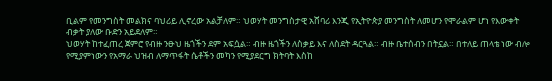ቢልም የመንግስት መልክና ባህሪይ ሊኖረው አልቻለም። ህወሃት መንግስታዊ አሸባሪ እንጂ የኢትዮጵያ መንግስት ለመሆን የሞራልም ሆነ የእውቀት ብቃት ያለው ቡድን አይደለም።
ህወሃት ከተፈጠረ ጀምሮ የብዙ ንፁህ ዜጎችን ደም አፍሷል። ብዙ ዜጎችን ለስቃይ እና ለስደት ዳርጓል። ብዙ ቤተሰብን በትኗል። በተለይ ጠላቴ ነው ብሎ የሚያምነውን የአማራ ህዝብ ለማጥፋት ሴቶችን መካን የሚያደርግ ክትባት እስከ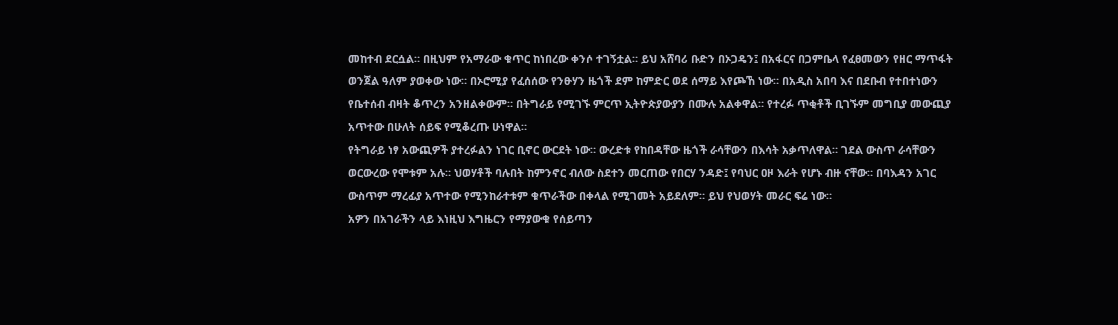መከተብ ደርሷል። በዚህም የአማራው ቁጥር ከነበረው ቀንሶ ተገኝቷል። ይህ አሸባሪ ቡድን በኦጋዴን፤ በአፋርና በጋምቤላ የፈፀመውን የዘር ማጥፋት ወንጀል ዓለም ያወቀው ነው። በኦሮሚያ የፈሰሰው የንፁሃን ዜጎች ደም ከምድር ወደ ሰማይ እየጮኸ ነው። በአዲስ አበባ እና በደቡብ የተበተነውን የቤተሰብ ብዛት ቆጥረን አንዘልቀውም። በትግራይ የሚገኙ ምርጥ ኢትዮጵያውያን በሙሉ አልቀዋል። የተረፉ ጥቂቶች ቢገኙም መግቢያ መውጪያ አጥተው በሁለት ሰይፍ የሚቆረጡ ሁነዋል።
የትግራይ ነፃ አውጪዎች ያተረፉልን ነገር ቢኖር ውርደት ነው። ውረድቱ የከበዳቸው ዜጎች ራሳቸውን በእሳት አቃጥለዋል። ገደል ውስጥ ራሳቸውን ወርውረው የሞቱም አሉ። ህወሃቶች ባሉበት ከምንኖር ብለው ስደተን መርጠው የበርሃ ንዳድ፤ የባህር ዐዞ እራት የሆኑ ብዙ ናቸው። በባእዳን አገር ውስጥም ማረፊያ አጥተው የሚንከራተቱም ቁጥራችው በቀላል የሚገመት አይደለም። ይህ የህወሃት መራር ፍሬ ነው።
አዎን በአገራችን ላይ እነዚህ እግዜርን የማያውቁ የሰይጣን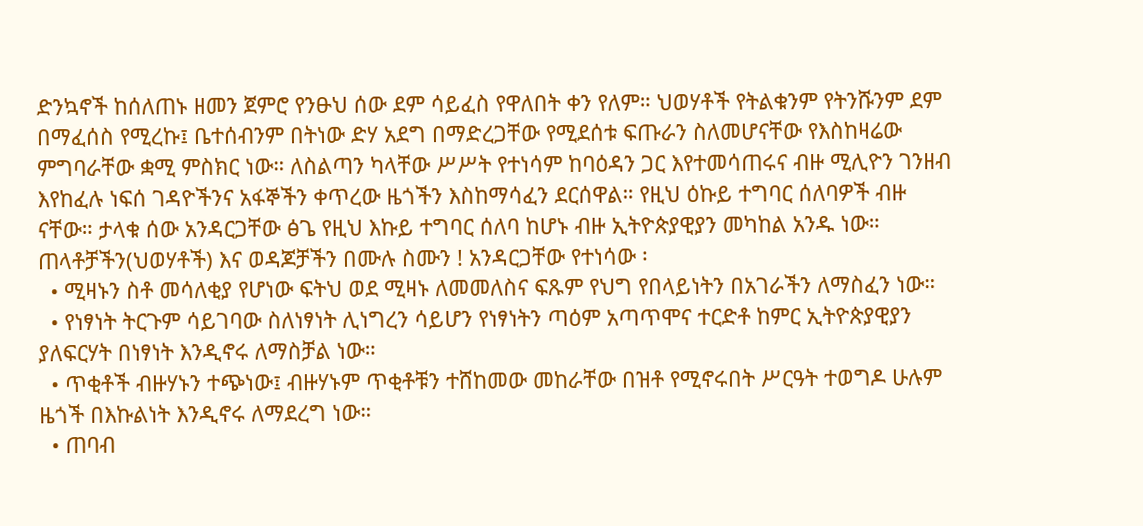ድንኳኖች ከሰለጠኑ ዘመን ጀምሮ የንፁህ ሰው ደም ሳይፈስ የዋለበት ቀን የለም። ህወሃቶች የትልቁንም የትንሹንም ደም በማፈሰስ የሚረኩ፤ ቤተሰብንም በትነው ድሃ አደግ በማድረጋቸው የሚደሰቱ ፍጡራን ስለመሆናቸው የእስከዛሬው ምግባራቸው ቋሚ ምስክር ነው። ለስልጣን ካላቸው ሥሥት የተነሳም ከባዕዳን ጋር እየተመሳጠሩና ብዙ ሚሊዮን ገንዘብ እየከፈሉ ነፍሰ ገዳዮችንና አፋኞችን ቀጥረው ዜጎችን እስከማሳፈን ደርሰዋል። የዚህ ዕኩይ ተግባር ሰለባዎች ብዙ ናቸው። ታላቁ ሰው አንዳርጋቸው ፅጌ የዚህ እኩይ ተግባር ሰለባ ከሆኑ ብዙ ኢትዮጵያዊያን መካከል አንዱ ነው።
ጠላቶቻችን(ህወሃቶች) እና ወዳጆቻችን በሙሉ ስሙን ! አንዳርጋቸው የተነሳው ፡
  • ሚዛኑን ስቶ መሳለቂያ የሆነው ፍትህ ወደ ሚዛኑ ለመመለስና ፍጹም የህግ የበላይነትን በአገራችን ለማስፈን ነው።
  • የነፃነት ትርጉም ሳይገባው ስለነፃነት ሊነግረን ሳይሆን የነፃነትን ጣዕም አጣጥሞና ተርድቶ ከምር ኢትዮጵያዊያን ያለፍርሃት በነፃነት እንዲኖሩ ለማስቻል ነው።
  • ጥቂቶች ብዙሃኑን ተጭነው፤ ብዙሃኑም ጥቂቶቹን ተሸከመው መከራቸው በዝቶ የሚኖሩበት ሥርዓት ተወግዶ ሁሉም ዜጎች በእኩልነት እንዲኖሩ ለማደረግ ነው።
  • ጠባብ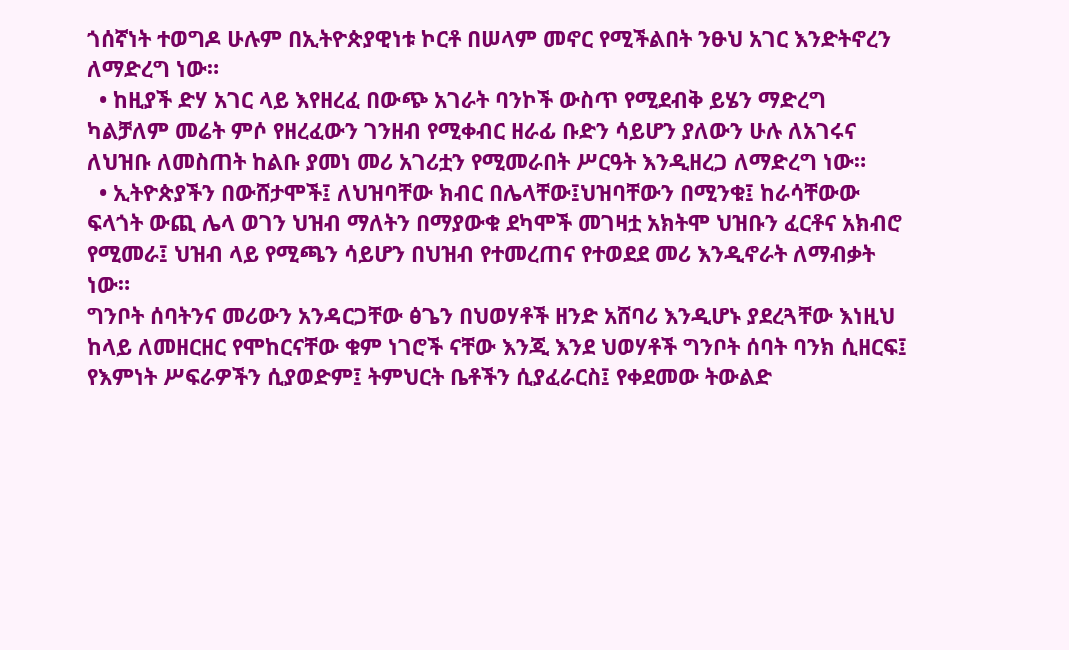ጎሰኛነት ተወግዶ ሁሉም በኢትዮጵያዊነቱ ኮርቶ በሠላም መኖር የሚችልበት ንፁህ አገር እንድትኖረን ለማድረግ ነው።
  • ከዚያች ድሃ አገር ላይ እየዘረፈ በውጭ አገራት ባንኮች ውስጥ የሚደብቅ ይሄን ማድረግ ካልቻለም መሬት ምሶ የዘረፈውን ገንዘብ የሚቀብር ዘራፊ ቡድን ሳይሆን ያለውን ሁሉ ለአገሩና ለህዝቡ ለመስጠት ከልቡ ያመነ መሪ አገሪቷን የሚመራበት ሥርዓት እንዲዘረጋ ለማድረግ ነው።
  • ኢትዮጵያችን በውሸታሞች፤ ለህዝባቸው ክብር በሌላቸው፤ህዝባቸውን በሚንቁ፤ ከራሳቸውው ፍላጎት ውጪ ሌላ ወገን ህዝብ ማለትን በማያውቁ ደካሞች መገዛቷ አክትሞ ህዝቡን ፈርቶና አክብሮ የሚመራ፤ ህዝብ ላይ የሚጫን ሳይሆን በህዝብ የተመረጠና የተወደደ መሪ እንዲኖራት ለማብቃት ነው።
ግንቦት ሰባትንና መሪውን አንዳርጋቸው ፅጌን በህወሃቶች ዘንድ አሸባሪ እንዲሆኑ ያደረጓቸው እነዚህ ከላይ ለመዘርዘር የሞከርናቸው ቁም ነገሮች ናቸው እንጂ እንደ ህወሃቶች ግንቦት ሰባት ባንክ ሲዘርፍ፤ የእምነት ሥፍራዎችን ሲያወድም፤ ትምህርት ቤቶችን ሲያፈራርስ፤ የቀደመው ትውልድ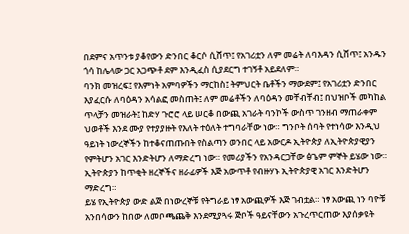በደምና አጥንቱ ያቆየውን ድንበር ቆርሶ ሲሸጥ፤ የአገሪቷን ለም መሬት ለባእዳን ሲሸጥ፤ አንዱን ጎሳ ከሌላው ጋር አጋጭቶ ደም እንዲፈስ ሲያደርግ ተገኝቶ አይደለም።
ባንክ መዝረፍ፤ የእምነት አምባዎችን ማርከስ፤ ትምህርት ቤቶችን ማውደም፤ የአገሪቷን ድንበር እያፈርሱ ለባዕዳን አሳልፎ መስጠት፤ ለም መሬቶችን ለባዕዳን መቸብቸብ፤ በህዝቦች መካከል ጥላቻን መዝራት፤ ከድሃ ጉሮሮ ላይ ሠርቆ በውጪ አገራት ባንኮች ውስጥ ገንዘብ ማጠራቀም ህወቶች እንደ ሙያ የተያያዙት የእለት ተዕለት ተግባራቸው ነው። ግንቦት ሰባት የተነሳው እንዲህ ዓይነት ነውረኞችን ከተቆናጠጡበት የስልጣን ወንበር ላይ አውርዶ ኢትዮጵያ ለኢትዮጵያዊያን የምትሆን አገር እንድትሆን ለማድረግ ነው። የመሪያችን የአንዳርጋቸው ፅጌም ምኞት ይሄው ነው። ኢትዮጵያን ከጥቂት ዘረኞችና ዘራፊዎች እጅ አውጥቶ የብዙሃኑ ኢትዮጵያዊ አገር እንድትሆን ማድረግ።
ይሄ የኢትዮጵያ ውድ ልጅ በነውረኞቹ የትግራይ ነፃ አውጪዎች እጅ ገብቷል። ነፃ አውጪ ነን ባዮቹ አንበሳውን ከበው ለመቦጫጨቅ እንደሚያጓሩ ጅቦች ዓይናቸውን አጉረጥርጠው እያሰቃዩት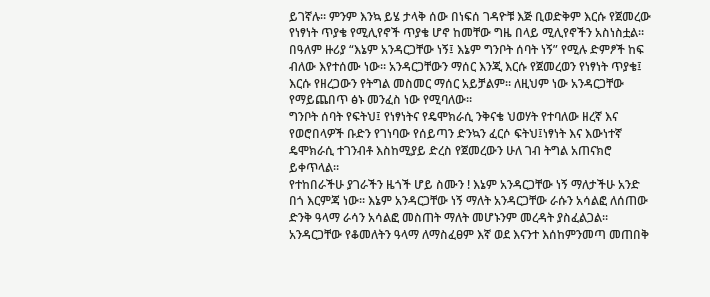ይገኛሉ። ምንም እንኳ ይሄ ታላቅ ሰው በነፍሰ ገዳዮቹ እጅ ቢወድቅም እርሱ የጀመረው የነፃነት ጥያቄ የሚሊየኖች ጥያቄ ሆኖ ከመቸው ግዜ በላይ ሚሊየኖችን አስነስቷል። በዓለም ዙሪያ “እኔም አንዳርጋቸው ነኝ፤ እኔም ግንቦት ሰባት ነኝ” የሚሉ ድምፆች ከፍ ብለው እየተሰሙ ነው። አንዳርጋቸውን ማሰር እንጂ እርሱ የጀመረወን የነፃነት ጥያቄ፤ እርሱ የዘረጋውን የትግል መስመር ማሰር አይቻልም። ለዚህም ነው አንዳርጋቸው የማይጨበጥ ፅኑ መንፈስ ነው የሚባለው።
ግንቦት ሰባት የፍትህ፤ የነፃነትና የዴሞክራሲ ንቅናቄ ህወሃት የተባለው ዘረኛ እና የወሮበላዎች ቡድን የገነባው የሰይጣን ድንኳን ፈርሶ ፍትህ፤ነፃነት እና እውነተኛ ዴሞክራሲ ተገንብቶ እስከሚያይ ድረስ የጀመረውን ሁለ ገብ ትግል አጠናክሮ ይቀጥላል።
የተከበራችሁ ያገራችን ዜጎች ሆይ ስሙን ! እኔም አንዳርጋቸው ነኝ ማለታችሁ አንድ በጎ እርምጃ ነው። እኔም አንዳርጋቸው ነኝ ማለት አንዳርጋቸው ራሱን አሳልፎ ለሰጠው ድንቅ ዓላማ ራሳን አሳልፎ መስጠት ማለት መሆኑንም መረዳት ያስፈልጋል። አንዳርጋቸው የቆመለትን ዓላማ ለማስፈፀም እኛ ወደ እናንተ እሰከምንመጣ መጠበቅ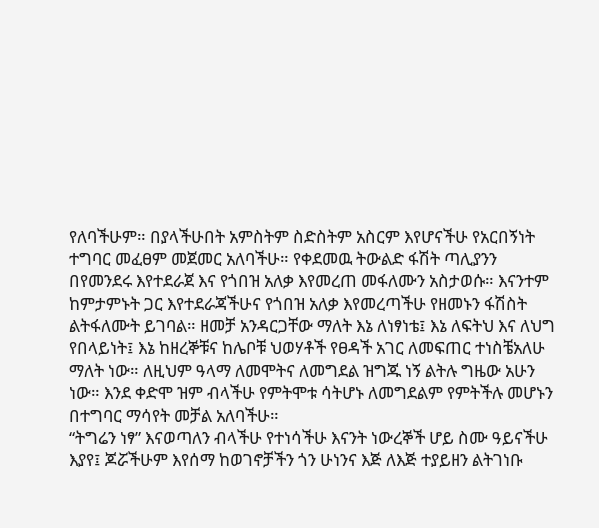የለባችሁም። በያላችሁበት አምስትም ስድስትም አስርም እየሆናችሁ የአርበኝነት ተግባር መፈፀም መጀመር አለባችሁ። የቀደመዉ ትውልድ ፋሽት ጣሊያንን በየመንደሩ እየተደራጀ እና የጎበዝ አለቃ እየመረጠ መፋለሙን አስታወሱ። እናንተም ከምታምኑት ጋር እየተደራጃችሁና የጎበዝ አለቃ እየመረጣችሁ የዘመኑን ፋሽስት ልትፋለሙት ይገባል። ዘመቻ አንዳርጋቸው ማለት እኔ ለነፃነቴ፤ እኔ ለፍትህ እና ለህግ የበላይነት፤ እኔ ከዘረኞቹና ከሌቦቹ ህወሃቶች የፀዳች አገር ለመፍጠር ተነስቼአለሁ ማለት ነው። ለዚህም ዓላማ ለመሞትና ለመግደል ዝግጁ ነኝ ልትሉ ግዜው አሁን ነው። እንደ ቀድሞ ዝም ብላችሁ የምትሞቱ ሳትሆኑ ለመግደልም የምትችሉ መሆኑን በተግባር ማሳየት መቻል አለባችሁ።
“ትግሬን ነፃ” እናወጣለን ብላችሁ የተነሳችሁ እናንት ነውረኞች ሆይ ስሙ ዓይናችሁ እያየ፤ ጆሯችሁም እየሰማ ከወገኖቻችን ጎን ሁነንና እጅ ለእጅ ተያይዘን ልትገነቡ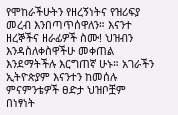የሞከራችሁትን የዘረኝነትና የዝሪፍያ መረብ እንበጣጥሰዋለን። እናንተ ዘረኞችና ዘራፊዎች ስሙ! ህዝብን እንዳስለቀስዋችሁ መቀጠል እንደማትችሉ እርግጠኛ ሁኑ። አገራችን ኢትዮጵያም እናንተን ከመሰሉ ምናምንቴዎች ፀድታ ህዝቦቿም በነፃነት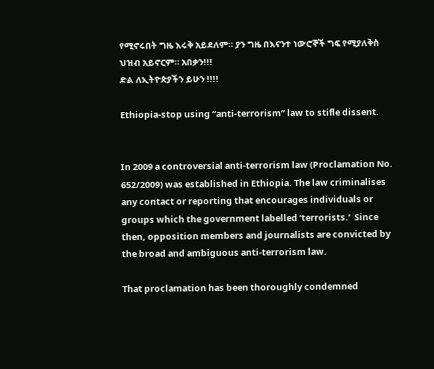የሚኖሩበት ግዜ እሩቅ አይደለም። ያን ግዜ በእናንተ ነውሮኞች ግፍ የሚያለቅስ ህዝብ አይኖርም። አበቃን!!!
ድል ለኢትዮጵያችን ይሁን !!!!

Ethiopia-stop using “anti-terrorism” law to stifle dissent.


In 2009 a controversial anti-terrorism law (Proclamation No. 652/2009) was established in Ethiopia. The law criminalises any contact or reporting that encourages individuals or groups which the government labelled ‘terrorists.’  Since then, opposition members and journalists are convicted by the broad and ambiguous anti-terrorism law.

That proclamation has been thoroughly condemned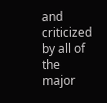and criticized by all of the major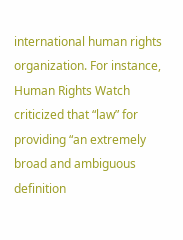international human rights organization. For instance, Human Rights Watch criticized that “law” for providing “an extremely broad and ambiguous definition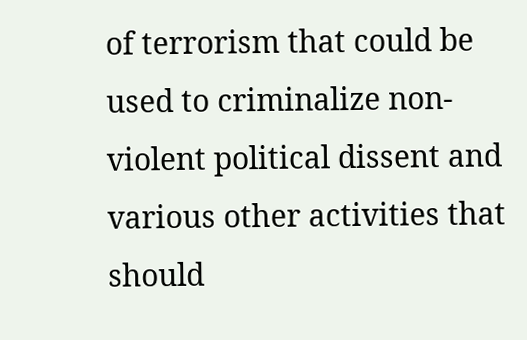of terrorism that could be used to criminalize non-violent political dissent and various other activities that should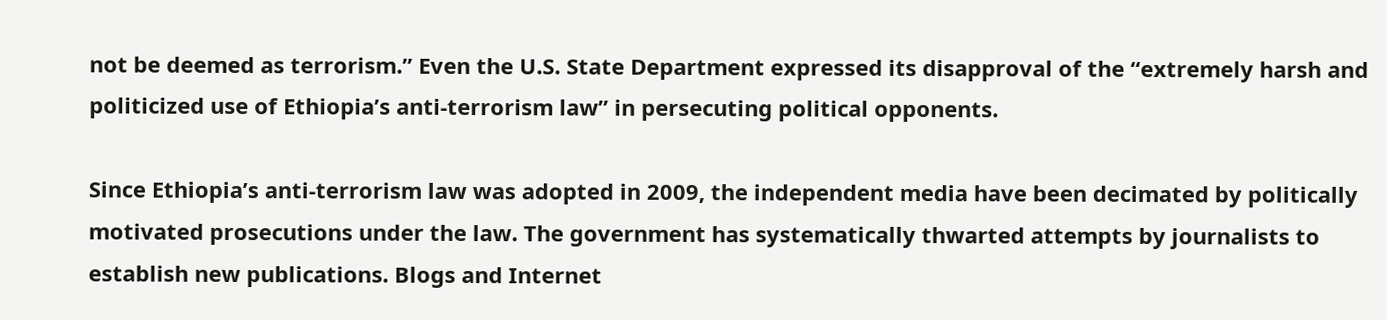not be deemed as terrorism.” Even the U.S. State Department expressed its disapproval of the “extremely harsh and politicized use of Ethiopia’s anti-terrorism law” in persecuting political opponents.

Since Ethiopia’s anti-terrorism law was adopted in 2009, the independent media have been decimated by politically motivated prosecutions under the law. The government has systematically thwarted attempts by journalists to establish new publications. Blogs and Internet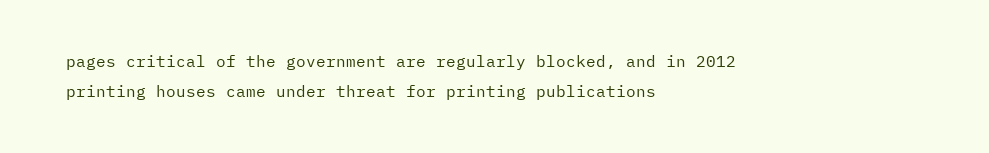pages critical of the government are regularly blocked, and in 2012 printing houses came under threat for printing publications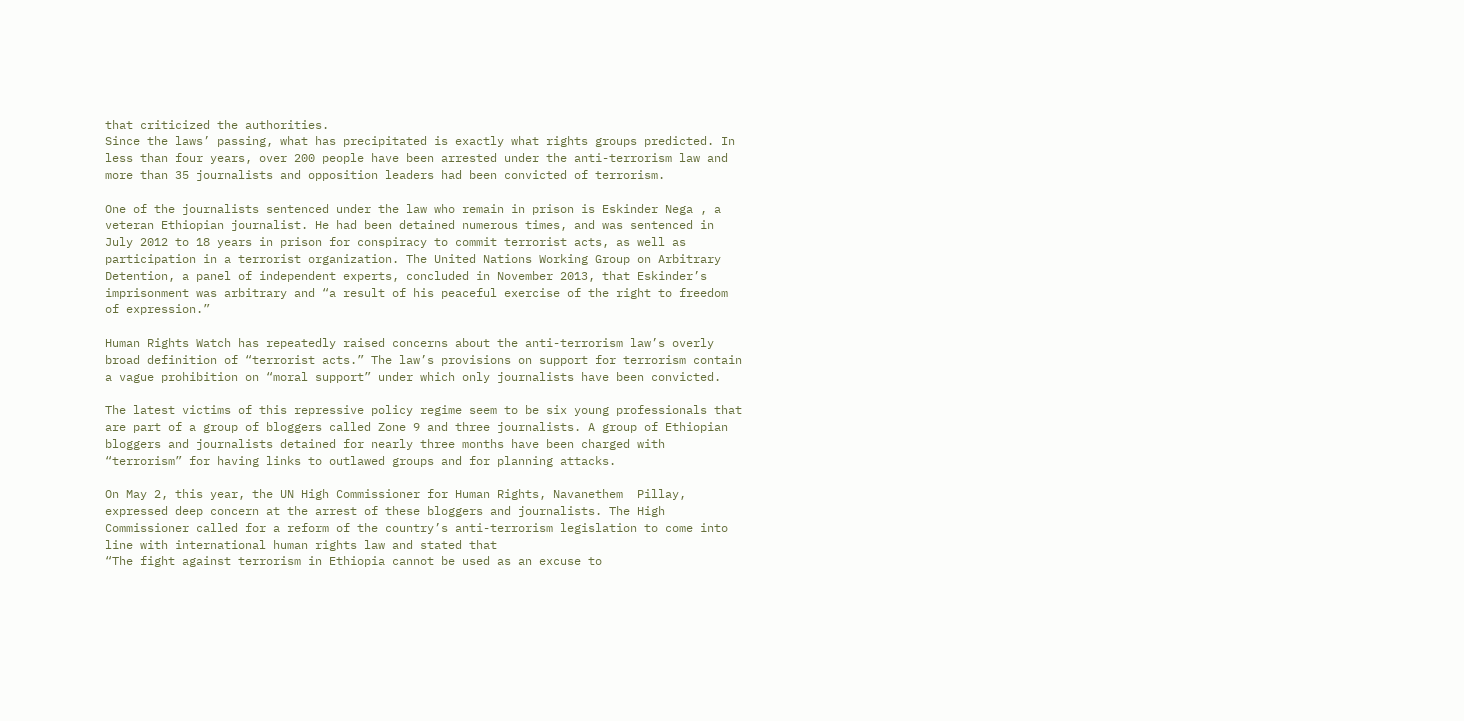that criticized the authorities.
Since the laws’ passing, what has precipitated is exactly what rights groups predicted. In less than four years, over 200 people have been arrested under the anti-terrorism law and more than 35 journalists and opposition leaders had been convicted of terrorism.

One of the journalists sentenced under the law who remain in prison is Eskinder Nega , a veteran Ethiopian journalist. He had been detained numerous times, and was sentenced in July 2012 to 18 years in prison for conspiracy to commit terrorist acts, as well as participation in a terrorist organization. The United Nations Working Group on Arbitrary Detention, a panel of independent experts, concluded in November 2013, that Eskinder’s imprisonment was arbitrary and “a result of his peaceful exercise of the right to freedom of expression.”

Human Rights Watch has repeatedly raised concerns about the anti-terrorism law’s overly broad definition of “terrorist acts.” The law’s provisions on support for terrorism contain a vague prohibition on “moral support” under which only journalists have been convicted.

The latest victims of this repressive policy regime seem to be six young professionals that are part of a group of bloggers called Zone 9 and three journalists. A group of Ethiopian bloggers and journalists detained for nearly three months have been charged with “terrorism” for having links to outlawed groups and for planning attacks.

On May 2, this year, the UN High Commissioner for Human Rights, Navanethem  Pillay, expressed deep concern at the arrest of these bloggers and journalists. The High Commissioner called for a reform of the country’s anti-terrorism legislation to come into line with international human rights law and stated that
“The fight against terrorism in Ethiopia cannot be used as an excuse to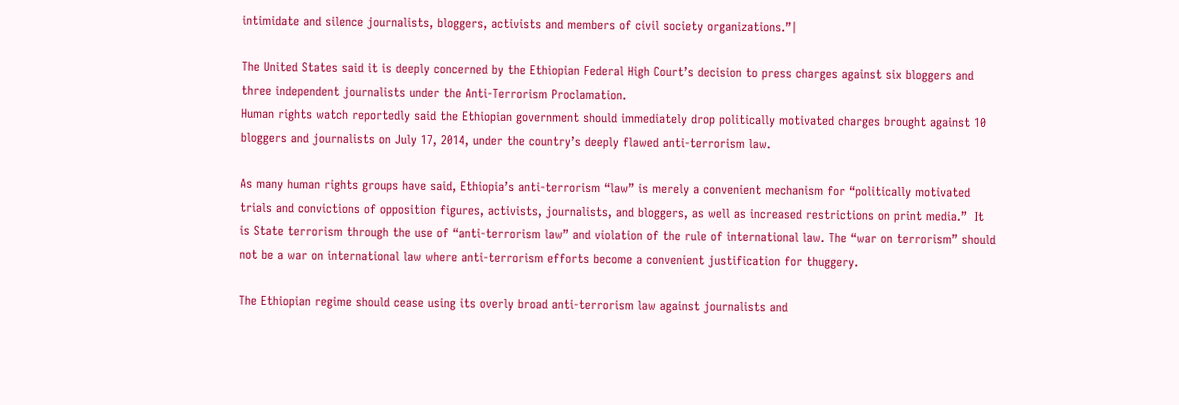intimidate and silence journalists, bloggers, activists and members of civil society organizations.”|

The United States said it is deeply concerned by the Ethiopian Federal High Court’s decision to press charges against six bloggers and three independent journalists under the Anti-Terrorism Proclamation.
Human rights watch reportedly said the Ethiopian government should immediately drop politically motivated charges brought against 10 bloggers and journalists on July 17, 2014, under the country’s deeply flawed anti-terrorism law.

As many human rights groups have said, Ethiopia’s anti-terrorism “law” is merely a convenient mechanism for “politically motivated trials and convictions of opposition figures, activists, journalists, and bloggers, as well as increased restrictions on print media.”  It is State terrorism through the use of “anti-terrorism law” and violation of the rule of international law. The “war on terrorism” should not be a war on international law where anti-terrorism efforts become a convenient justification for thuggery.

The Ethiopian regime should cease using its overly broad anti-terrorism law against journalists and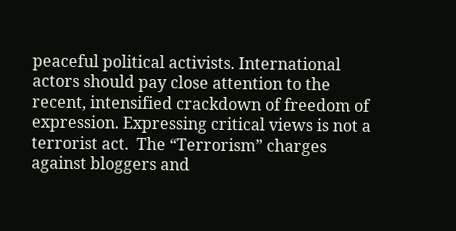peaceful political activists. International actors should pay close attention to the recent, intensified crackdown of freedom of expression. Expressing critical views is not a terrorist act.  The “Terrorism” charges against bloggers and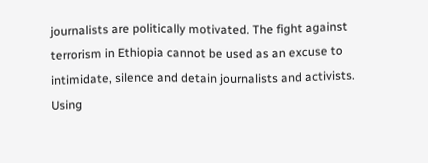journalists are politically motivated. The fight against terrorism in Ethiopia cannot be used as an excuse to intimidate, silence and detain journalists and activists. Using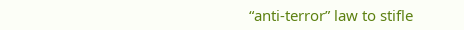“anti-terror” law to stifle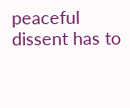peaceful dissent has to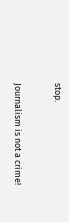stop.

Journalism is not a crime!